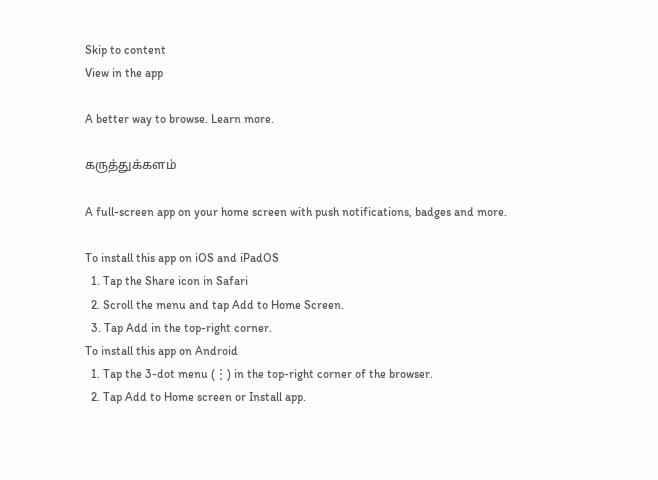Skip to content
View in the app

A better way to browse. Learn more.

கருத்துக்களம்

A full-screen app on your home screen with push notifications, badges and more.

To install this app on iOS and iPadOS
  1. Tap the Share icon in Safari
  2. Scroll the menu and tap Add to Home Screen.
  3. Tap Add in the top-right corner.
To install this app on Android
  1. Tap the 3-dot menu (⋮) in the top-right corner of the browser.
  2. Tap Add to Home screen or Install app.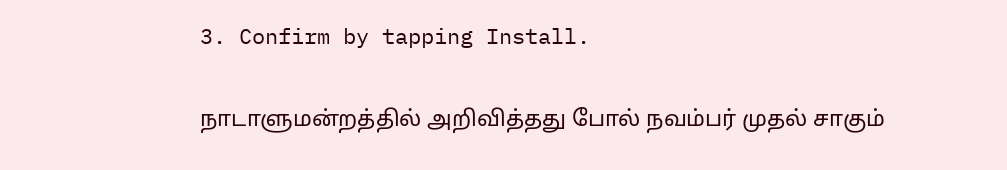3. Confirm by tapping Install.

நாடாளுமன்றத்தில் அறிவித்தது போல் நவம்பர் முதல் சாகும்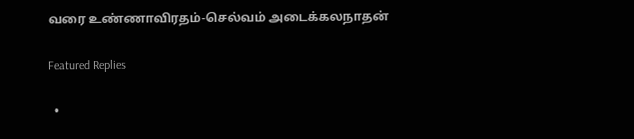வரை உண்ணாவிரதம்-செல்வம் அடைக்கலநாதன்

Featured Replies

  •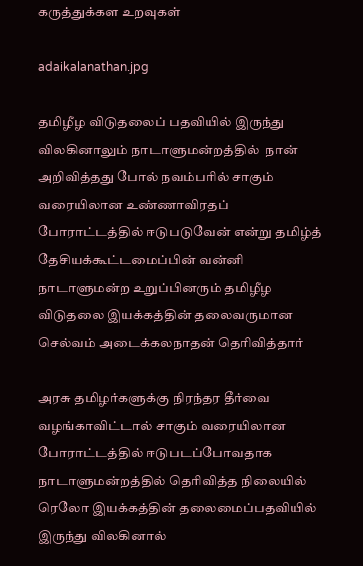கருத்துக்கள உறவுகள்

adaikalanathan.jpg

தமிழீழ விடுதலைப் பதவியில் இருந்து விலகினாலும் நாடாளுமன்றத்தில்  நான் அறிவித்தது போல் நவம்பரில் சாகும் வரையிலான உண்ணாவிரதப் போராட்டத்தில் ஈடுபடுவேன் என்று தமிழ்த் தேசியக்கூட்டமைப்பின் வன்னி நாடாளுமன்ற உறுப்பினரும் தமிழீழ விடுதலை இயக்கத்தின் தலைவருமான செல்வம் அடைக்கலநாதன் தெரிவித்தார்

அரசு தமிழர்களுக்கு நிரந்தர தீர்வை வழங்காவிட்டால் சாகும் வரையிலான போராட்டத்தில் ஈடுபடப்போவதாக நாடாளுமன்றத்தில் தெரிவித்த நிலையில் ரெலோ இயக்கத்தின் தலைமைப்பதவியில் இருந்து விலகினால்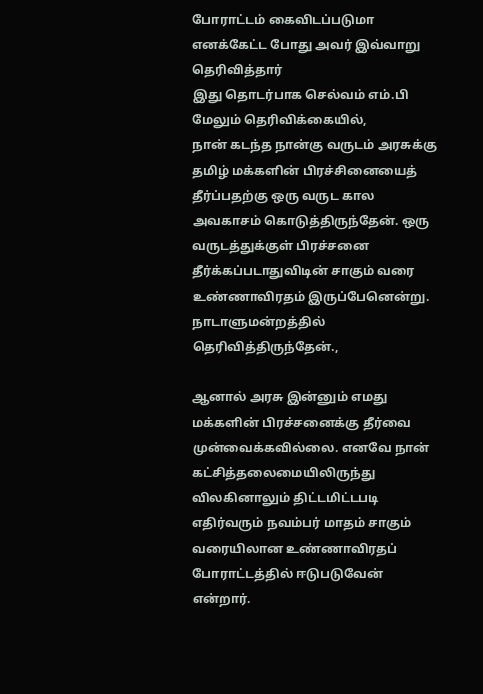போராட்டம் கைவிடப்படுமா எனக்கேட்ட போது அவர் இவ்வாறு தெரிவித்தார்
இது தொடர்பாக செல்வம் எம்.பி மேலும் தெரிவிக்கையில்,
நான் கடந்த நான்கு வருடம் அரசுக்கு தமிழ் மக்களின் பிரச்சினையைத் தீர்ப்பதற்கு ஒரு வருட கால அவகாசம் கொடுத்திருந்தேன். ஒரு வருடத்துக்குள் பிரச்சனை தீர்க்கப்படாதுவிடின் சாகும் வரை உண்ணாவிரதம் இருப்பேனென்று. நாடாளுமன்றத்தில் தெரிவித்திருந்தேன்.,

ஆனால் அரசு இன்னும் எமது மக்களின் பிரச்சனைக்கு தீர்வை முன்வைக்கவில்லை. எனவே நான் கட்சித்தலைமையிலிருந்து விலகினாலும் திட்டமிட்டபடி எதிர்வரும் நவம்பர் மாதம் சாகும் வரையிலான உண்ணாவிரதப் போராட்டத்தில் ஈடுபடுவேன் என்றார்.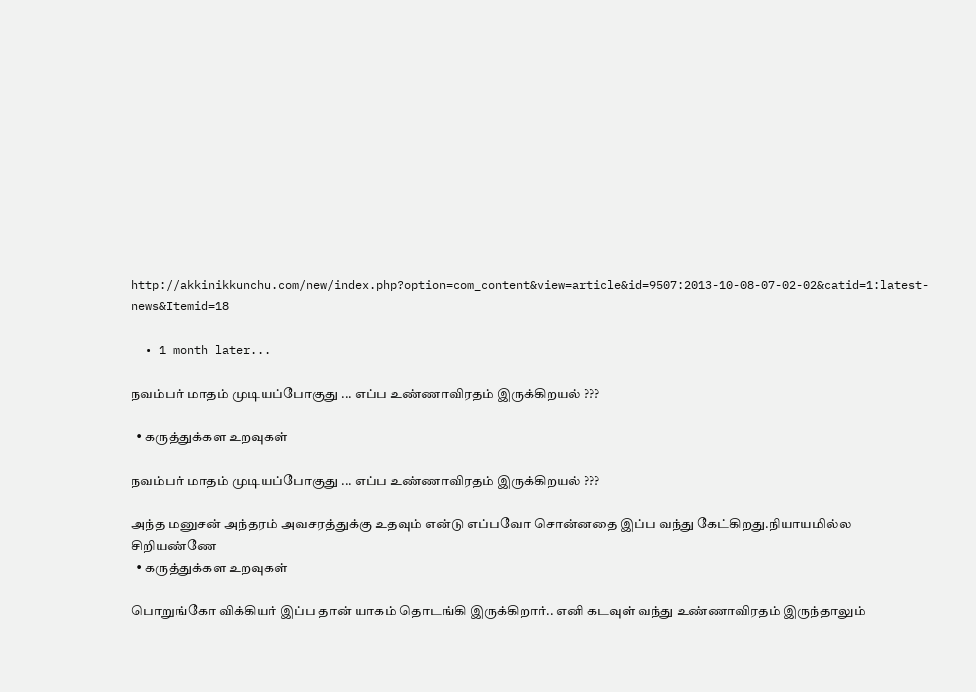http://akkinikkunchu.com/new/index.php?option=com_content&view=article&id=9507:2013-10-08-07-02-02&catid=1:latest-news&Itemid=18

  • 1 month later...

நவம்பர் மாதம் முடியப்போகுது ... எப்ப உண்ணாவிரதம் இருக்கிறயல் ???

  • கருத்துக்கள உறவுகள்

நவம்பர் மாதம் முடியப்போகுது ... எப்ப உண்ணாவிரதம் இருக்கிறயல் ???

அந்த மனுசன் அந்தரம் அவசரத்துக்கு உதவும் என்டு எப்பவோ சொன்னதை இப்ப வந்து கேட்கிறது.நியாயமில்ல சிறியண்ணே
  • கருத்துக்கள உறவுகள்

பொறுங்கோ விக்கியர் இப்ப தான் யாகம் தொடங்கி இருக்கிறார்.. எனி கடவுள் வந்து உண்ணாவிரதம் இருந்தாலும்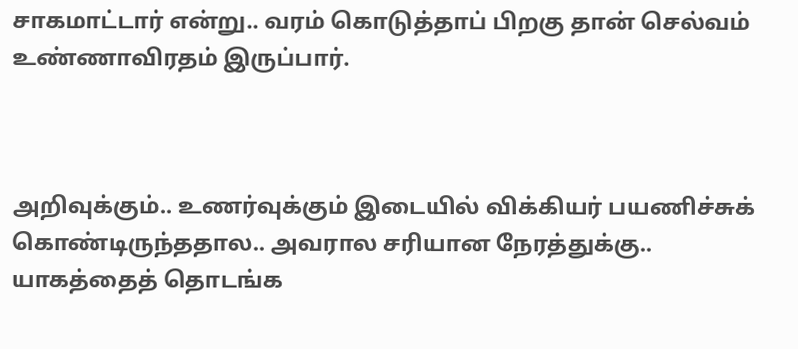சாகமாட்டார் என்று.. வரம் கொடுத்தாப் பிறகு தான் செல்வம் உண்ணாவிரதம் இருப்பார்.



அறிவுக்கும்.. உணர்வுக்கும் இடையில் விக்கியர் பயணிச்சுக் கொண்டிருந்ததால.. அவரால சரியான நேரத்துக்கு.. யாகத்தைத் தொடங்க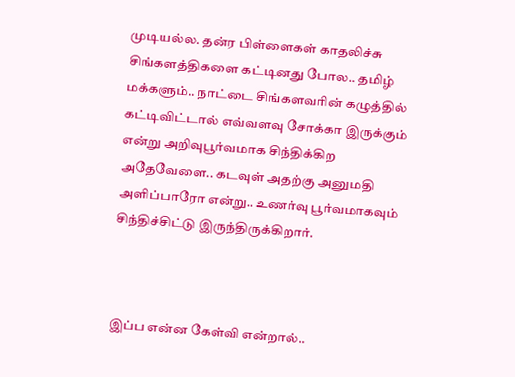முடியல்ல. தன்ர பிள்ளைகள் காதலிச்சு சிங்களத்திகளை கட்டினது போல.. தமிழ் மக்களும்.. நாட்டை சிங்களவரின் கழுத்தில் கட்டிவிட்டால் எவ்வளவு சோக்கா இருக்கும் என்று அறிவுபூர்வமாக சிந்திக்கிற அதேவேளை.. கடவுள் அதற்கு அனுமதி அளிப்பாரோ என்று.. உணர்வு பூர்வமாகவும் சிந்திச்சிட்டு இருந்திருக்கிறார்.



இப்ப என்ன கேள்வி என்றால்..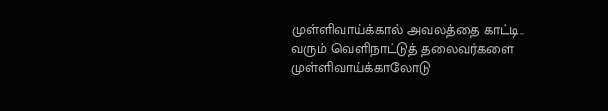முள்ளிவாய்க்கால் அவலத்தை காட்டி.. வரும் வெளிநாட்டுத் தலைவர்களை முள்ளிவாய்க்காலோடு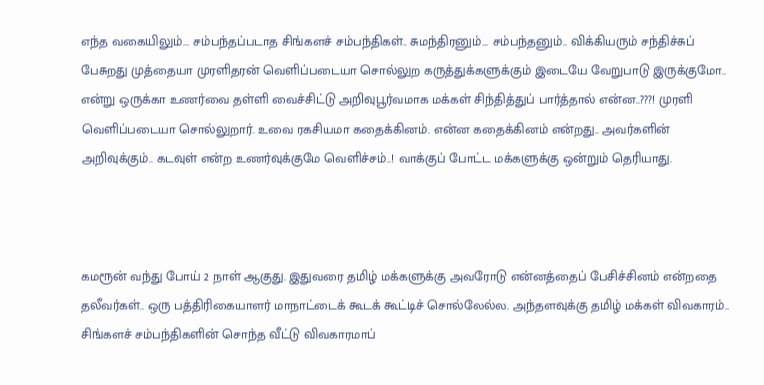எந்த வகையிலும்... சம்பந்தப்படாத சிங்களச் சம்பந்திகள்.. சுமந்திரனும்... சம்பந்தனும்.. விக்கியரும் சந்திச்சுப் பேசுறது முத்தையா முரளிதரன் வெளிப்படையா சொல்லுற கருத்துக்களுக்கும் இடையே வேறுபாடு இருக்குமோ.. என்று ஒருக்கா உணர்வை தள்ளி வைச்சிட்டு அறிவுபூர்வமாக மக்கள் சிந்தித்துப் பார்த்தால் என்ன..???! முரளி வெளிப்படையா சொல்லுறார். உவை ரகசியமா கதைக்கினம். என்ன கதைக்கினம் என்றது.. அவர்களின் அறிவுக்கும்.. கடவுள் என்ற உணர்வுக்குமே வெளிச்சம்..! வாக்குப் போட்ட மக்களுக்கு ஒன்றும் தெரியாது.



கமரூன் வந்து போய் 2 நாள் ஆகுது. இதுவரை தமிழ் மக்களுக்கு அவரோடு என்னத்தைப் பேசிச்சினம் என்றதை தலீவர்கள்.. ஒரு பத்திரிகையாளர் மாநாட்டைக் கூடக் கூட்டிச் சொல்லேல்ல. அந்தளவுக்கு தமிழ் மக்கள் விவகாரம்.. சிங்களச் சம்பந்திகளின் சொந்த வீட்டு விவகாரமாப்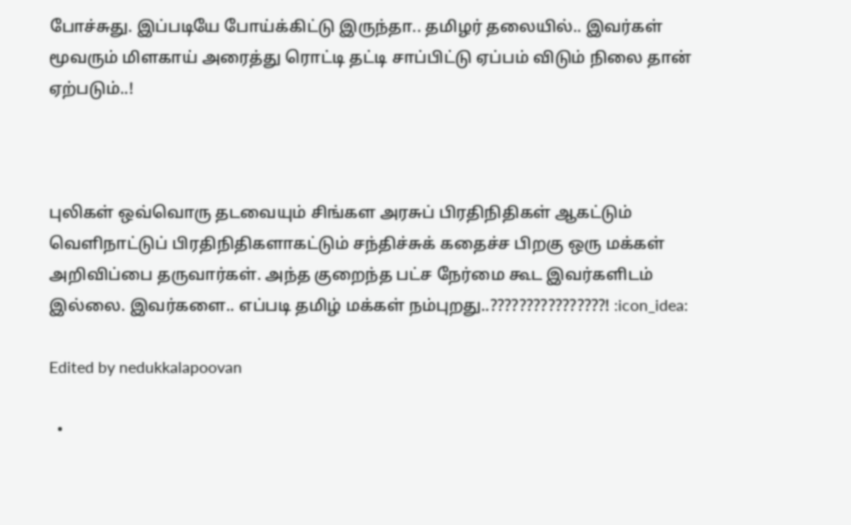போச்சுது. இப்படியே போய்க்கிட்டு இருந்தா.. தமிழர் தலையில்.. இவர்கள் மூவரும் மிளகாய் அரைத்து ரொட்டி தட்டி சாப்பிட்டு ஏப்பம் விடும் நிலை தான் ஏற்படும்..!



புலிகள் ஒவ்வொரு தடவையும் சிங்கள அரசுப் பிரதிநிதிகள் ஆகட்டும் வெளிநாட்டுப் பிரதிநிதிகளாகட்டும் சந்திச்சுக் கதைச்ச பிறகு ஒரு மக்கள் அறிவிப்பை தருவார்கள். அந்த குறைந்த பட்ச நேர்மை கூட இவர்களிடம் இல்லை. இவர்களை.. எப்படி தமிழ் மக்கள் நம்புறது..????????????????! :icon_idea:

Edited by nedukkalapoovan

  •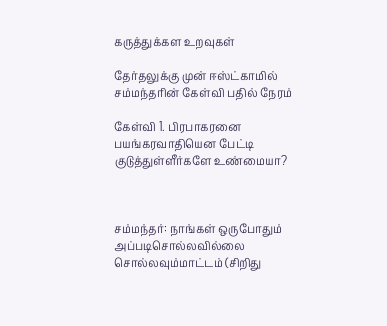கருத்துக்கள உறவுகள்

தேர்தலுக்கு முன் ஈஸ்ட்காமில் சம்மந்தரின் கேள்வி பதில் நேரம்

கேள்வி 1. பிரபாகரனை பயங்கரவாதியென பேட்டி குடுத்துள்ளீர்களே உண்மையா?



சம்மந்தர்: நாங்கள் ஒருபோதும் அப்படிசொல்லவில்லை சொல்லவும்மாட்டம் (சிறிது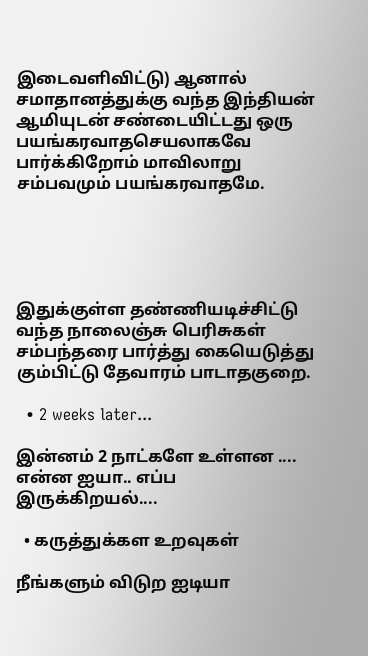இடைவளிவிட்டு) ஆனால் சமாதானத்துக்கு வந்த இந்தியன் ஆமியுடன் சண்டையிட்டது ஒரு பயங்கரவாதசெயலாகவே பார்க்கிறோம் மாவிலாறு சம்பவமும் பயங்கரவாதமே.





இதுக்குள்ள தண்ணியடிச்சிட்டு வந்த நாலைஞ்சு பெரிசுகள் சம்பந்தரை பார்த்து கையெடுத்து கும்பிட்டு தேவாரம் பாடாதகுறை.

  • 2 weeks later...

இன்னம் 2 நாட்களே உள்ளன .... என்ன ஐயா.. எப்ப இருக்கிறயல்....

  • கருத்துக்கள உறவுகள்

நீங்களும் விடுற ஐடியா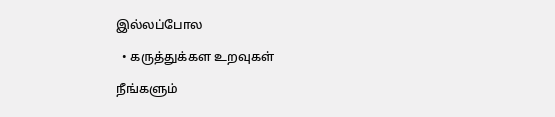இல்லப்போல

  • கருத்துக்கள உறவுகள்

நீங்களும்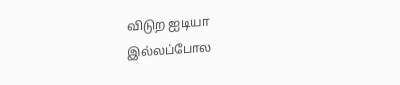விடுற ஐடியா இல்லப்போல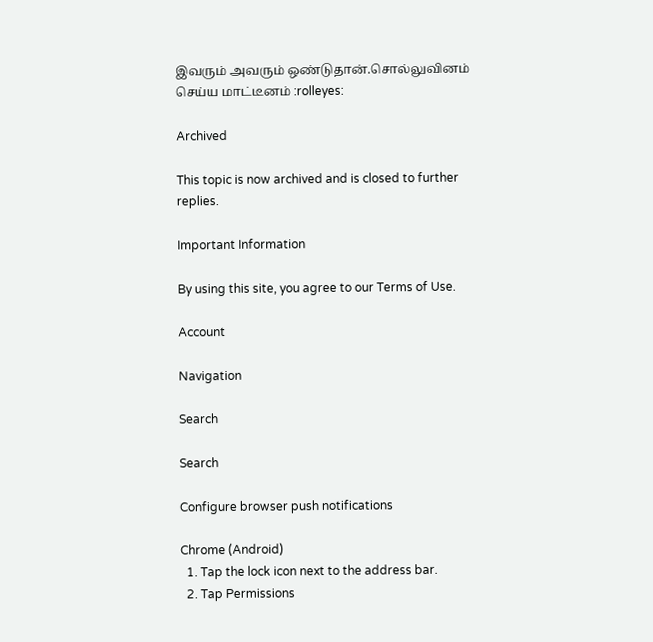இவரும் அவரும் ஒண்டுதான்.சொல்லுவினம் செய்ய மாட்டீனம் :rolleyes:

Archived

This topic is now archived and is closed to further replies.

Important Information

By using this site, you agree to our Terms of Use.

Account

Navigation

Search

Search

Configure browser push notifications

Chrome (Android)
  1. Tap the lock icon next to the address bar.
  2. Tap Permissions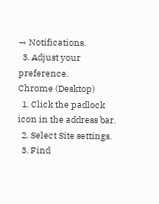→ Notifications.
  3. Adjust your preference.
Chrome (Desktop)
  1. Click the padlock icon in the address bar.
  2. Select Site settings.
  3. Find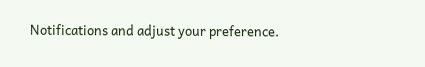Notifications and adjust your preference.